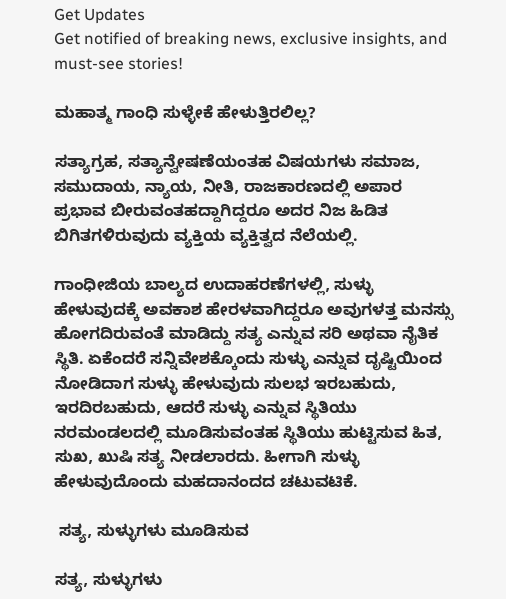Get Updates
Get notified of breaking news, exclusive insights, and must-see stories!

ಮಹಾತ್ಮ ಗಾಂಧಿ ಸುಳ್ಳೇಕೆ ಹೇಳುತ್ತಿರಲಿಲ್ಲ?

ಸತ್ಯಾಗ್ರಹ, ಸತ್ಯಾನ್ವೇಷಣೆಯಂತಹ ವಿಷಯಗಳು ಸಮಾಜ, ಸಮುದಾಯ, ನ್ಯಾಯ, ನೀತಿ, ರಾಜಕಾರಣದಲ್ಲಿ ಅಪಾರ ಪ್ರಭಾವ ಬೀರುವಂತಹದ್ದಾಗಿದ್ದರೂ ಅದರ ನಿಜ ಹಿಡಿತ ಬಿಗಿತಗಳಿರುವುದು ವ್ಯಕ್ತಿಯ ವ್ಯಕ್ತಿತ್ವದ ನೆಲೆಯಲ್ಲಿ.

ಗಾಂಧೀಜಿಯ ಬಾಲ್ಯದ ಉದಾಹರಣೆಗಳಲ್ಲಿ, ಸುಳ್ಳು ಹೇಳುವುದಕ್ಕೆ ಅವಕಾಶ ಹೇರಳವಾಗಿದ್ದರೂ ಅವುಗಳತ್ತ ಮನಸ್ಸು ಹೋಗದಿರುವಂತೆ ಮಾಡಿದ್ದು ಸತ್ಯ ಎನ್ನುವ ಸರಿ ಅಥವಾ ನೈತಿಕ ಸ್ಥಿತಿ. ಏಕೆಂದರೆ ಸನ್ನಿವೇಶಕ್ಕೊಂದು ಸುಳ್ಳು ಎನ್ನುವ ದೃಷ್ಟಿಯಿಂದ ನೋಡಿದಾಗ ಸುಳ್ಳು ಹೇಳುವುದು ಸುಲಭ ಇರಬಹುದು, ಇರದಿರಬಹುದು, ಆದರೆ ಸುಳ್ಳು ಎನ್ನುವ ಸ್ಥಿತಿಯು ನರಮಂಡಲದಲ್ಲಿ ಮೂಡಿಸುವಂತಹ ಸ್ಥಿತಿಯು ಹುಟ್ಟಿಸುವ ಹಿತ, ಸುಖ, ಖುಷಿ ಸತ್ಯ ನೀಡಲಾರದು. ಹೀಗಾಗಿ ಸುಳ್ಳು ಹೇಳುವುದೊಂದು ಮಹದಾನಂದದ ಚಟುವಟಿಕೆ.

 ಸತ್ಯ, ಸುಳ್ಳುಗಳು ಮೂಡಿಸುವ

ಸತ್ಯ, ಸುಳ್ಳುಗಳು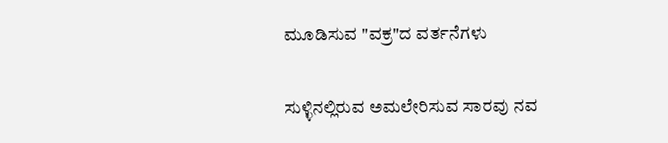ಮೂಡಿಸುವ "ವಕ್ರ"ದ ವರ್ತನೆಗಳು

ಸುಳ್ಳಿನಲ್ಲಿರುವ ಅಮಲೇರಿಸುವ ಸಾರವು ನವ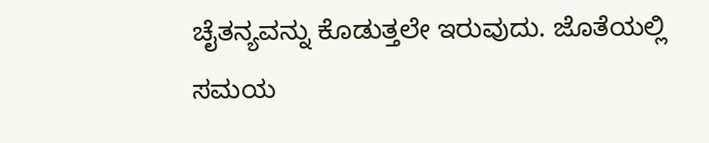ಚೈತನ್ಯವನ್ನು ಕೊಡುತ್ತಲೇ ಇರುವುದು. ಜೊತೆಯಲ್ಲಿ ಸಮಯ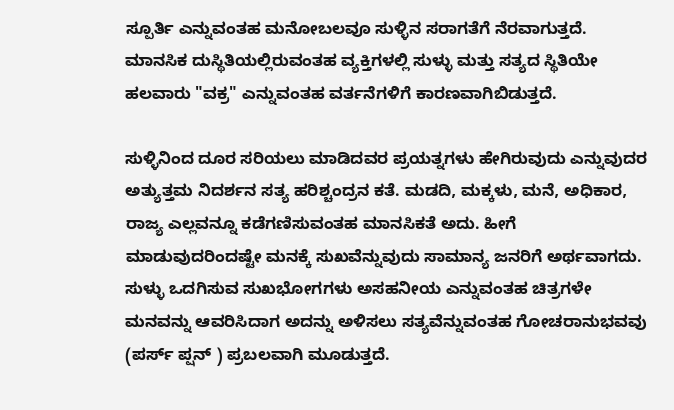ಸ್ಪೂರ್ತಿ ಎನ್ನುವಂತಹ ಮನೋಬಲವೂ ಸುಳ್ಳಿನ ಸರಾಗತೆಗೆ ನೆರವಾಗುತ್ತದೆ. ಮಾನಸಿಕ ದುಸ್ಥಿತಿಯಲ್ಲಿರುವಂತಹ ವ್ಯಕ್ತಿಗಳಲ್ಲಿ ಸುಳ್ಳು ಮತ್ತು ಸತ್ಯದ ಸ್ಥಿತಿಯೇ ಹಲವಾರು "ವಕ್ರ" ಎನ್ನುವಂತಹ ವರ್ತನೆಗಳಿಗೆ ಕಾರಣವಾಗಿಬಿಡುತ್ತದೆ.

ಸುಳ್ಳಿನಿಂದ ದೂರ ಸರಿಯಲು ಮಾಡಿದವರ ಪ್ರಯತ್ನಗಳು ಹೇಗಿರುವುದು ಎನ್ನುವುದರ ಅತ್ಯುತ್ತಮ ನಿದರ್ಶನ ಸತ್ಯ ಹರಿಶ್ಚಂದ್ರನ ಕತೆ. ಮಡದಿ, ಮಕ್ಕಳು, ಮನೆ, ಅಧಿಕಾರ, ರಾಜ್ಯ ಎಲ್ಲವನ್ನೂ ಕಡೆಗಣಿಸುವಂತಹ ಮಾನಸಿಕತೆ ಅದು. ಹೀಗೆ ಮಾಡುವುದರಿಂದಷ್ಟೇ ಮನಕ್ಕೆ ಸುಖವೆನ್ನುವುದು ಸಾಮಾನ್ಯ ಜನರಿಗೆ ಅರ್ಥವಾಗದು. ಸುಳ್ಳು ಒದಗಿಸುವ ಸುಖಭೋಗಗಳು ಅಸಹನೀಯ ಎನ್ನುವಂತಹ ಚಿತ್ರಗಳೇ ಮನವನ್ನು ಆವರಿಸಿದಾಗ ಅದನ್ನು ಅಳಿಸಲು ಸತ್ಯವೆನ್ನುವಂತಹ ಗೋಚರಾನುಭವವು (ಪರ್ಸ್ ‌ಪ್ಷನ್ ) ಪ್ರಬಲವಾಗಿ ಮೂಡುತ್ತದೆ.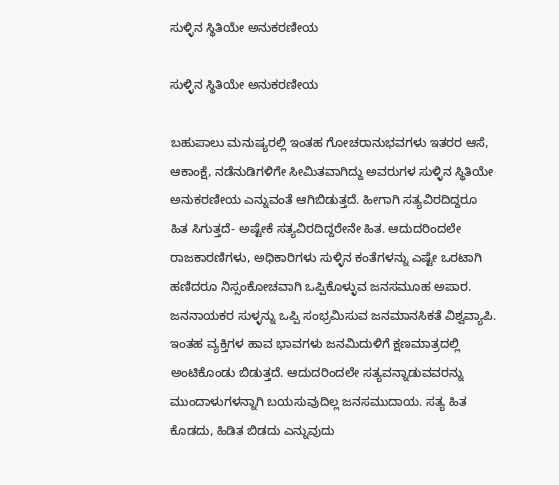ಸುಳ್ಳಿನ ಸ್ಥಿತಿಯೇ ಅನುಕರಣೀಯ

ಸುಳ್ಳಿನ ಸ್ಥಿತಿಯೇ ಅನುಕರಣೀಯ

ಬಹುಪಾಲು ಮನುಷ್ಯರಲ್ಲಿ ಇಂತಹ ಗೋಚರಾನುಭವಗಳು ಇತರರ ಆಸೆ, ಆಕಾಂಕ್ಷೆ, ನಡೆನುಡಿಗಳಿಗೇ ಸೀಮಿತವಾಗಿದ್ದು ಅವರುಗಳ ಸುಳ್ಳಿನ ಸ್ಥಿತಿಯೇ ಅನುಕರಣೀಯ ಎನ್ನುವಂತೆ ಆಗಿಬಿಡುತ್ತದೆ. ಹೀಗಾಗಿ ಸತ್ಯವಿರದಿದ್ದರೂ ಹಿತ ಸಿಗುತ್ತದೆ- ಅಷ್ಟೇಕೆ ಸತ್ಯವಿರದಿದ್ದರೇನೇ ಹಿತ. ಆದುದರಿಂದಲೇ ರಾಜಕಾರಣಿಗಳು, ಅಧಿಕಾರಿಗಳು ಸುಳ್ಳಿನ ಕಂತೆಗಳನ್ನು ಎಷ್ಟೇ ಒರಟಾಗಿ ಹಣಿದರೂ ನಿಸ್ಸಂಕೋಚವಾಗಿ ಒಪ್ಪಿಕೊಳ್ಳುವ ಜನಸಮೂಹ ಅಪಾರ. ಜನನಾಯಕರ ಸುಳ್ಳನ್ನು ಒಪ್ಪಿ ಸಂಭ್ರಮಿಸುವ ಜನಮಾನಸಿಕತೆ ವಿಶ್ವವ್ಯಾಪಿ. ಇಂತಹ ವ್ಯಕ್ತಿಗಳ ಹಾವ ಭಾವಗಳು ಜನಮಿದುಳಿಗೆ ಕ್ಷಣಮಾತ್ರದಲ್ಲಿ ಅಂಟಿಕೊಂಡು ಬಿಡುತ್ತದೆ. ಆದುದರಿಂದಲೇ ಸತ್ಯವನ್ನಾಡುವವರನ್ನು ಮುಂದಾಳುಗಳನ್ನಾಗಿ ಬಯಸುವುದಿಲ್ಲ ಜನಸಮುದಾಯ. ಸತ್ಯ ಹಿತ ಕೊಡದು, ಹಿಡಿತ ಬಿಡದು ಎನ್ನುವುದು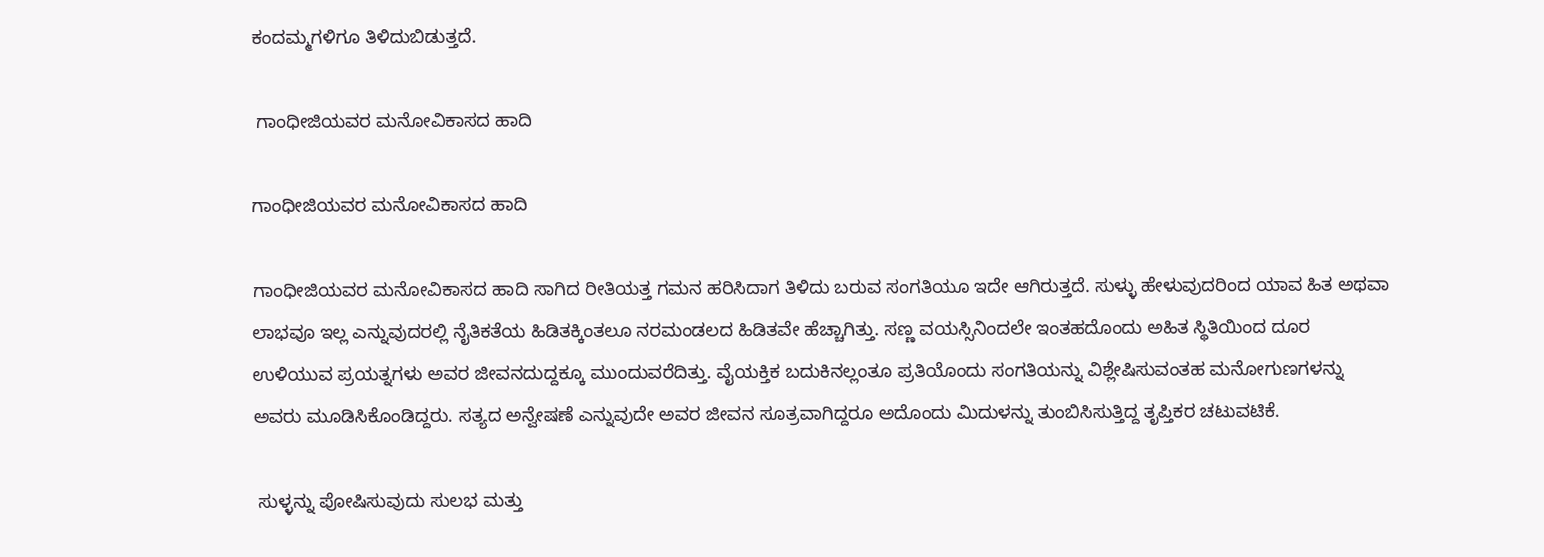ಕಂದಮ್ಮಗಳಿಗೂ ತಿಳಿದುಬಿಡುತ್ತದೆ.

 ಗಾಂಧೀಜಿಯವರ ಮನೋವಿಕಾಸದ ಹಾದಿ

ಗಾಂಧೀಜಿಯವರ ಮನೋವಿಕಾಸದ ಹಾದಿ

ಗಾಂಧೀಜಿಯವರ ಮನೋವಿಕಾಸದ ಹಾದಿ ಸಾಗಿದ ರೀತಿಯತ್ತ ಗಮನ ಹರಿಸಿದಾಗ ತಿಳಿದು ಬರುವ ಸಂಗತಿಯೂ ಇದೇ ಆಗಿರುತ್ತದೆ. ಸುಳ್ಳು ಹೇಳುವುದರಿಂದ ಯಾವ ಹಿತ ಅಥವಾ ಲಾಭವೂ ಇಲ್ಲ ಎನ್ನುವುದರಲ್ಲಿ ನೈತಿಕತೆಯ ಹಿಡಿತಕ್ಕಿಂತಲೂ ನರಮಂಡಲದ ಹಿಡಿತವೇ ಹೆಚ್ಚಾಗಿತ್ತು. ಸಣ್ಣ ವಯಸ್ಸಿನಿಂದಲೇ ಇಂತಹದೊಂದು ಅಹಿತ ಸ್ಥಿತಿಯಿಂದ ದೂರ ಉಳಿಯುವ ಪ್ರಯತ್ನಗಳು ಅವರ ಜೀವನದುದ್ದಕ್ಕೂ ಮುಂದುವರೆದಿತ್ತು. ವೈಯಕ್ತಿಕ ಬದುಕಿನಲ್ಲಂತೂ ಪ್ರತಿಯೊಂದು ಸಂಗತಿಯನ್ನು ವಿಶ್ಲೇಷಿಸುವಂತಹ ಮನೋಗುಣಗಳನ್ನು ಅವರು ಮೂಡಿಸಿಕೊಂಡಿದ್ದರು. ಸತ್ಯದ ಅನ್ವೇಷಣೆ ಎನ್ನುವುದೇ ಅವರ ಜೀವನ ಸೂತ್ರವಾಗಿದ್ದರೂ ಅದೊಂದು ಮಿದುಳನ್ನು ತುಂಬಿಸಿಸುತ್ತಿದ್ದ ತೃಪ್ತಿಕರ ಚಟುವಟಿಕೆ.

 ಸುಳ್ಳನ್ನು ಪೋಷಿಸುವುದು ಸುಲಭ ಮತ್ತು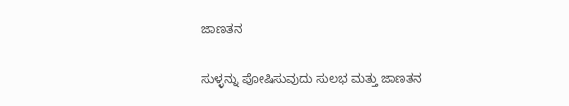ಜಾಣತನ

ಸುಳ್ಳನ್ನು ಪೋಷಿಸುವುದು ಸುಲಭ ಮತ್ತು ಜಾಣತನ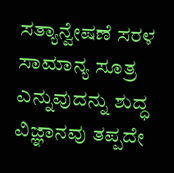ಸತ್ಯಾನ್ವೇಷಣೆ ಸರಳ ಸಾಮಾನ್ಯ ಸೂತ್ರ ಎನ್ನುವುದನ್ನು ಶುದ್ಧ ವಿಜ್ಞಾನವು ತಪ್ಪದೇ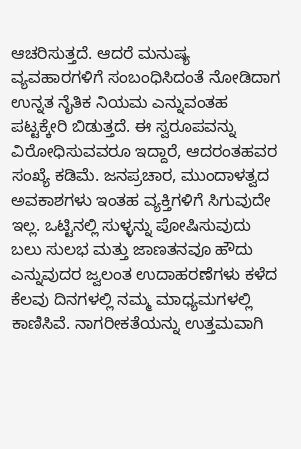ಆಚರಿಸುತ್ತದೆ. ಆದರೆ ಮನುಷ್ಯ ವ್ಯವಹಾರಗಳಿಗೆ ಸಂಬಂಧಿಸಿದಂತೆ ನೋಡಿದಾಗ ಉನ್ನತ ನೈತಿಕ ನಿಯಮ ಎನ್ನುವಂತಹ ಪಟ್ಟಕ್ಕೇರಿ ಬಿಡುತ್ತದೆ. ಈ ಸ್ವರೂಪವನ್ನು ವಿರೋಧಿಸುವವರೂ ಇದ್ದಾರೆ, ಆದರಂತಹವರ ಸಂಖ್ಯೆ ಕಡಿಮೆ. ಜನಪ್ರಚಾರ, ಮುಂದಾಳತ್ವದ ಅವಕಾಶಗಳು ಇಂತಹ ವ್ಯಕ್ತಿಗಳಿಗೆ ಸಿಗುವುದೇ ಇಲ್ಲ. ಒಟ್ಟಿನಲ್ಲಿ ಸುಳ್ಳನ್ನು ಪೋಷಿಸುವುದು ಬಲು ಸುಲಭ ಮತ್ತು ಜಾಣತನವೂ ಹೌದು ಎನ್ನುವುದರ ಜ್ವಲಂತ ಉದಾಹರಣೆಗಳು ಕಳೆದ ಕೆಲವು ದಿನಗಳಲ್ಲಿ ನಮ್ಮ ಮಾಧ್ಯಮಗಳಲ್ಲಿ ಕಾಣಿಸಿವೆ. ನಾಗರೀಕತೆಯನ್ನು ಉತ್ತಮವಾಗಿ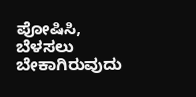ಪೋಷಿಸಿ, ಬೆಳಸಲು ಬೇಕಾಗಿರುವುದು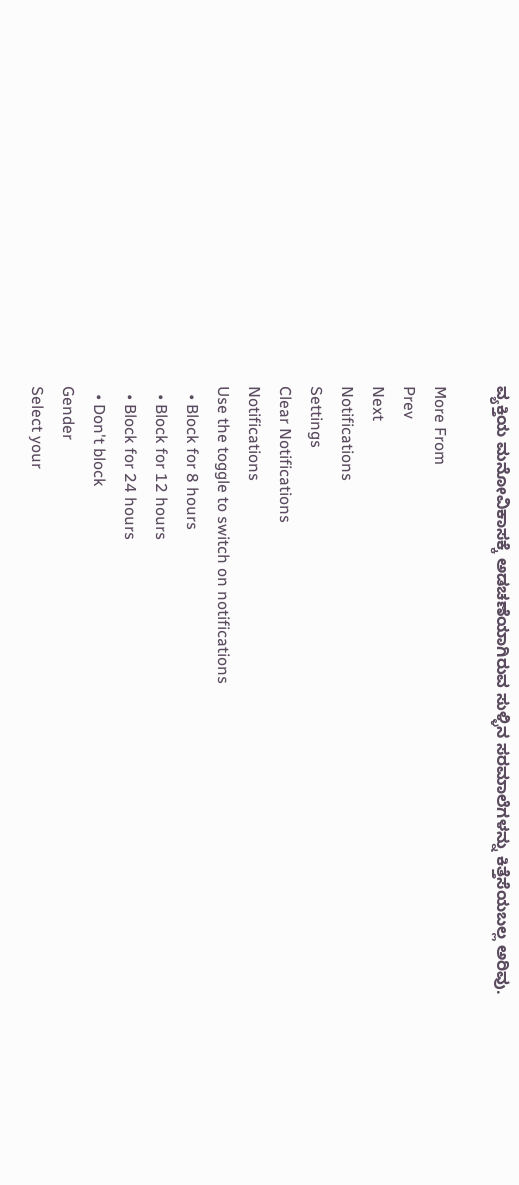ವ್ಯಕ್ತಿಯ ಮನೋವಿಕಾಸಕ್ಕೆ ಅಡಚಣೆಯಾಗಿರುವ ಸುಳ್ಳಿನ ಸರಮಾಲೆಗಳನ್ನು ಕಿತ್ತೆಸೆಯಬಲ್ಲ ಅರಿವು.

More From
Prev
Next
Notifications
Settings
Clear Notifications
Notifications
Use the toggle to switch on notifications
  • Block for 8 hours
  • Block for 12 hours
  • Block for 24 hours
  • Don't block
Gender
Select your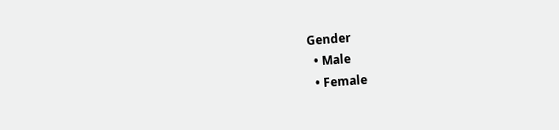Gender
  • Male
  • Female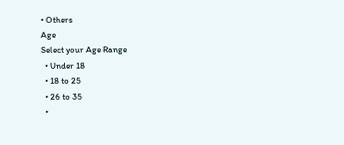• Others
Age
Select your Age Range
  • Under 18
  • 18 to 25
  • 26 to 35
  •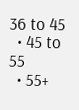36 to 45
  • 45 to 55
  • 55+